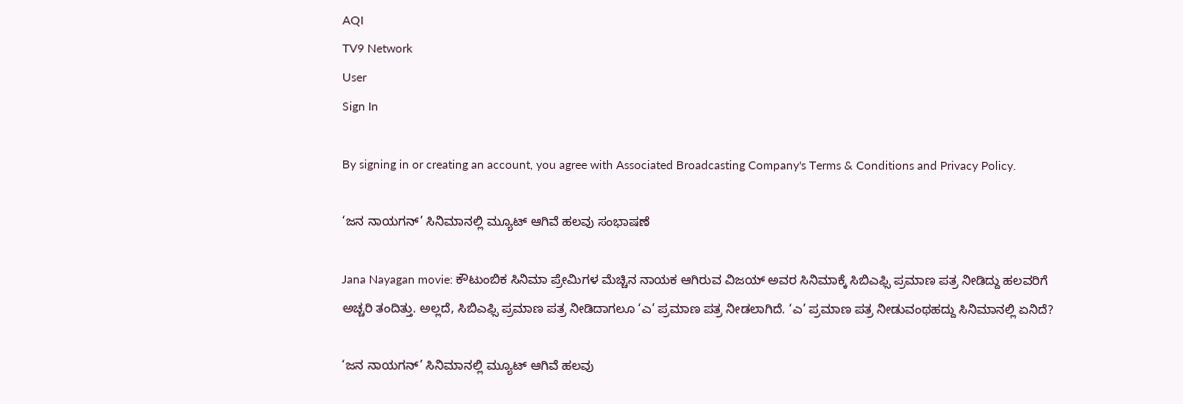AQI
TV9 Network
User
Sign In

By signing in or creating an account, you agree with Associated Broadcasting Company's Terms & Conditions and Privacy Policy.

‘ಜನ ನಾಯಗನ್’ ಸಿನಿಮಾನಲ್ಲಿ ಮ್ಯೂಟ್ ಆಗಿವೆ ಹಲವು ಸಂಭಾಷಣೆ

Jana Nayagan movie: ಕೌಟುಂಬಿಕ ಸಿನಿಮಾ ಪ್ರೇಮಿಗಳ ಮೆಚ್ಚಿನ ನಾಯಕ ಆಗಿರುವ ವಿಜಯ್ ಅವರ ಸಿನಿಮಾಕ್ಕೆ ಸಿಬಿಎಫ್ಸಿ ಪ್ರಮಾಣ ಪತ್ರ ನೀಡಿದ್ದು ಹಲವರಿಗೆ ಅಚ್ಚರಿ ತಂದಿತ್ತು. ಅಲ್ಲದೆ, ಸಿಬಿಎಫ್ಸಿ ಪ್ರಮಾಣ ಪತ್ರ ನೀಡಿದಾಗಲೂ ‘ಎ’ ಪ್ರಮಾಣ ಪತ್ರ ನೀಡಲಾಗಿದೆ. ‘ಎ’ ಪ್ರಮಾಣ ಪತ್ರ ನೀಡುವಂಥಹದ್ದು ಸಿನಿಮಾನಲ್ಲಿ ಏನಿದೆ?

‘ಜನ ನಾಯಗನ್’ ಸಿನಿಮಾನಲ್ಲಿ ಮ್ಯೂಟ್ ಆಗಿವೆ ಹಲವು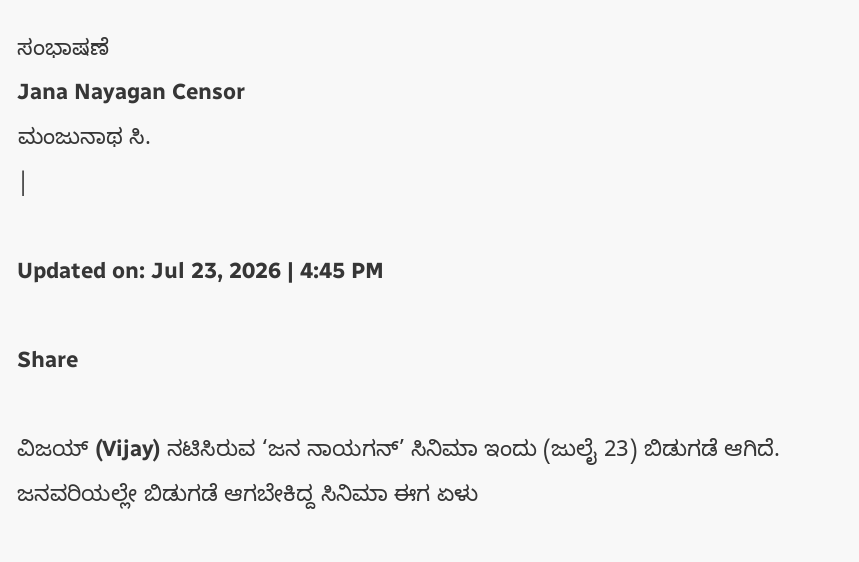ಸಂಭಾಷಣೆ
Jana Nayagan Censor
ಮಂಜುನಾಥ ಸಿ.
|

Updated on: Jul 23, 2026 | 4:45 PM

Share

ವಿಜಯ್ (Vijay) ನಟಿಸಿರುವ ‘ಜನ ನಾಯಗನ್’ ಸಿನಿಮಾ ಇಂದು (ಜುಲೈ 23) ಬಿಡುಗಡೆ ಆಗಿದೆ. ಜನವರಿಯಲ್ಲೇ ಬಿಡುಗಡೆ ಆಗಬೇಕಿದ್ದ ಸಿನಿಮಾ ಈಗ ಏಳು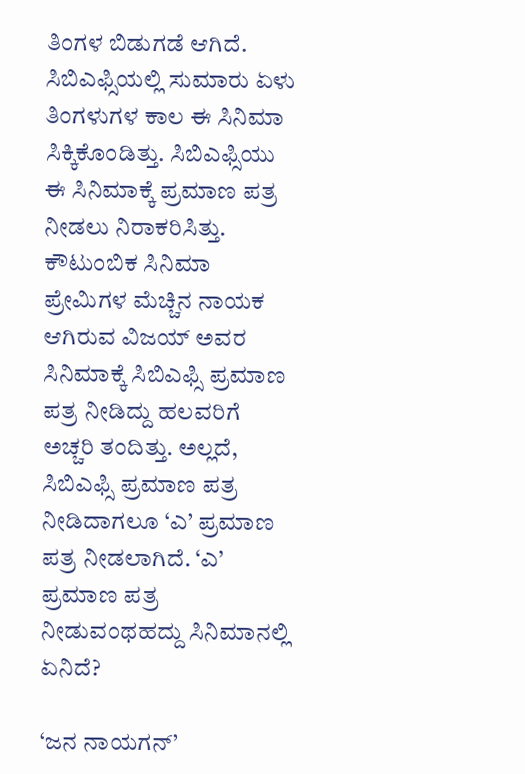ತಿಂಗಳ ಬಿಡುಗಡೆ ಆಗಿದೆ. ಸಿಬಿಎಫ್ಸಿಯಲ್ಲಿ ಸುಮಾರು ಏಳು ತಿಂಗಳುಗಳ ಕಾಲ ಈ ಸಿನಿಮಾ ಸಿಕ್ಕಿಕೊಂಡಿತ್ತು. ಸಿಬಿಎಫ್ಸಿಯು ಈ ಸಿನಿಮಾಕ್ಕೆ ಪ್ರಮಾಣ ಪತ್ರ ನೀಡಲು ನಿರಾಕರಿಸಿತ್ತು. ಕೌಟುಂಬಿಕ ಸಿನಿಮಾ ಪ್ರೇಮಿಗಳ ಮೆಚ್ಚಿನ ನಾಯಕ ಆಗಿರುವ ವಿಜಯ್ ಅವರ ಸಿನಿಮಾಕ್ಕೆ ಸಿಬಿಎಫ್ಸಿ ಪ್ರಮಾಣ ಪತ್ರ ನೀಡಿದ್ದು ಹಲವರಿಗೆ ಅಚ್ಚರಿ ತಂದಿತ್ತು. ಅಲ್ಲದೆ, ಸಿಬಿಎಫ್ಸಿ ಪ್ರಮಾಣ ಪತ್ರ ನೀಡಿದಾಗಲೂ ‘ಎ’ ಪ್ರಮಾಣ ಪತ್ರ ನೀಡಲಾಗಿದೆ. ‘ಎ’ ಪ್ರಮಾಣ ಪತ್ರ ನೀಡುವಂಥಹದ್ದು ಸಿನಿಮಾನಲ್ಲಿ ಏನಿದೆ?

‘ಜನ ನಾಯಗನ್’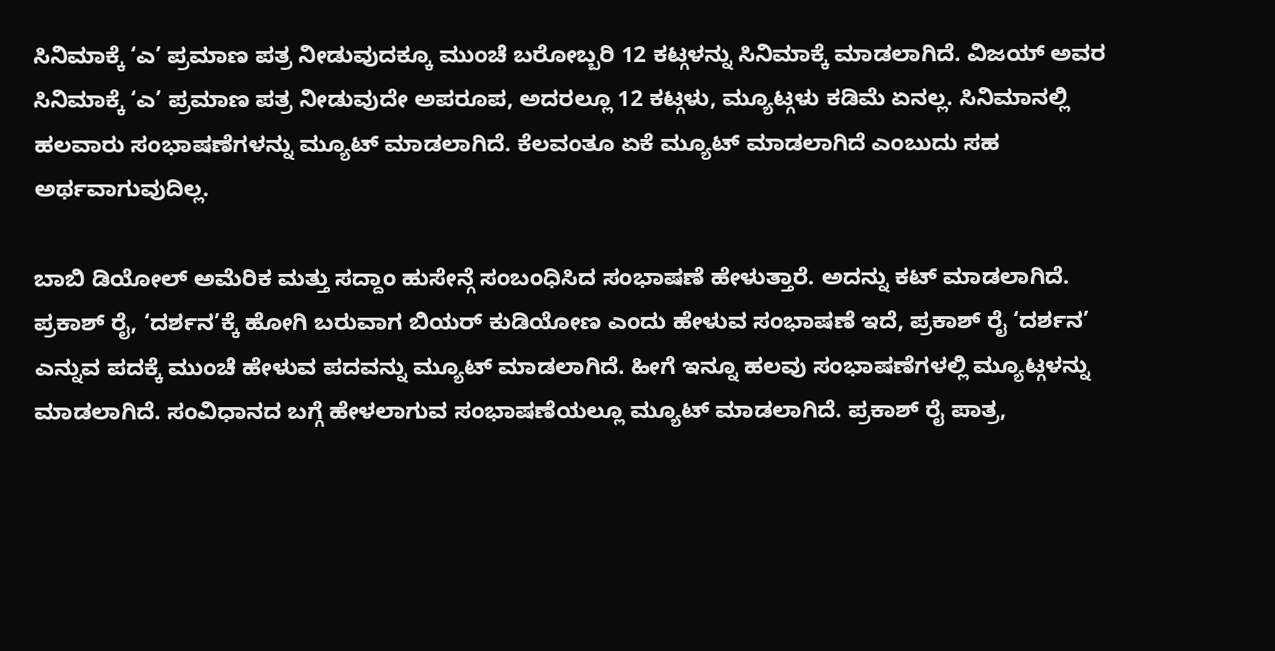ಸಿನಿಮಾಕ್ಕೆ ‘ಎ’ ಪ್ರಮಾಣ ಪತ್ರ ನೀಡುವುದಕ್ಕೂ ಮುಂಚೆ ಬರೋಬ್ಬರಿ 12 ಕಟ್ಗಳನ್ನು ಸಿನಿಮಾಕ್ಕೆ ಮಾಡಲಾಗಿದೆ. ವಿಜಯ್ ಅವರ ಸಿನಿಮಾಕ್ಕೆ ‘ಎ’ ಪ್ರಮಾಣ ಪತ್ರ ನೀಡುವುದೇ ಅಪರೂಪ, ಅದರಲ್ಲೂ 12 ಕಟ್ಗಳು, ಮ್ಯೂಟ್ಗಳು ಕಡಿಮೆ ಏನಲ್ಲ. ಸಿನಿಮಾನಲ್ಲಿ ಹಲವಾರು ಸಂಭಾಷಣೆಗಳನ್ನು ಮ್ಯೂಟ್ ಮಾಡಲಾಗಿದೆ. ಕೆಲವಂತೂ ಏಕೆ ಮ್ಯೂಟ್ ಮಾಡಲಾಗಿದೆ ಎಂಬುದು ಸಹ ಅರ್ಥವಾಗುವುದಿಲ್ಲ.

ಬಾಬಿ ಡಿಯೋಲ್ ಅಮೆರಿಕ ಮತ್ತು ಸದ್ದಾಂ ಹುಸೇನ್ಗೆ ಸಂಬಂಧಿಸಿದ ಸಂಭಾಷಣೆ ಹೇಳುತ್ತಾರೆ. ಅದನ್ನು ಕಟ್ ಮಾಡಲಾಗಿದೆ. ಪ್ರಕಾಶ್ ರೈ, ‘ದರ್ಶನ’ಕ್ಕೆ ಹೋಗಿ ಬರುವಾಗ ಬಿಯರ್ ಕುಡಿಯೋಣ ಎಂದು ಹೇಳುವ ಸಂಭಾಷಣೆ ಇದೆ, ಪ್ರಕಾಶ್ ರೈ ‘ದರ್ಶನ’ ಎನ್ನುವ ಪದಕ್ಕೆ ಮುಂಚೆ ಹೇಳುವ ಪದವನ್ನು ಮ್ಯೂಟ್ ಮಾಡಲಾಗಿದೆ. ಹೀಗೆ ಇನ್ನೂ ಹಲವು ಸಂಭಾಷಣೆಗಳಲ್ಲಿ ಮ್ಯೂಟ್ಗಳನ್ನು ಮಾಡಲಾಗಿದೆ. ಸಂವಿಧಾನದ ಬಗ್ಗೆ ಹೇಳಲಾಗುವ ಸಂಭಾಷಣೆಯಲ್ಲೂ ಮ್ಯೂಟ್ ಮಾಡಲಾಗಿದೆ. ಪ್ರಕಾಶ್ ರೈ ಪಾತ್ರ,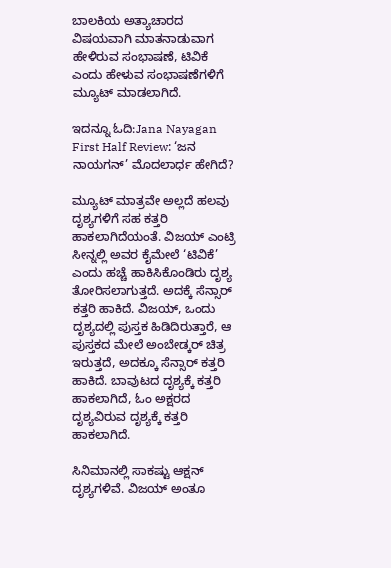ಬಾಲಕಿಯ ಅತ್ಯಾಚಾರದ ವಿಷಯವಾಗಿ ಮಾತನಾಡುವಾಗ ಹೇಳಿರುವ ಸಂಭಾಷಣೆ, ಟಿವಿಕೆ ಎಂದು ಹೇಳುವ ಸಂಭಾಷಣೆಗಳಿಗೆ ಮ್ಯೂಟ್ ಮಾಡಲಾಗಿದೆ.

ಇದನ್ನೂ ಓದಿ:Jana Nayagan First Half Review: ‘ಜನ ನಾಯಗನ್’ ಮೊದಲಾರ್ಧ ಹೇಗಿದೆ?

ಮ್ಯೂಟ್ ಮಾತ್ರವೇ ಅಲ್ಲದೆ ಹಲವು ದೃಶ್ಯಗಳಿಗೆ ಸಹ ಕತ್ತರಿ ಹಾಕಲಾಗಿದೆಯಂತೆ. ವಿಜಯ್ ಎಂಟ್ರಿ ಸೀನ್ನಲ್ಲಿ ಅವರ ಕೈಮೇಲೆ ‘ಟಿವಿಕೆ’ ಎಂದು ಹಚ್ಚೆ ಹಾಕಿಸಿಕೊಂಡಿರು ದೃಶ್ಯ ತೋರಿಸಲಾಗುತ್ತದೆ. ಅದಕ್ಕೆ ಸೆನ್ಸಾರ್ ಕತ್ತರಿ ಹಾಕಿದೆ. ವಿಜಯ್, ಒಂದು ದೃಶ್ಯದಲ್ಲಿ ಪುಸ್ತಕ ಹಿಡಿದಿರುತ್ತಾರೆ, ಆ ಪುಸ್ತಕದ ಮೇಲೆ ಅಂಬೇಡ್ಕರ್ ಚಿತ್ರ ಇರುತ್ತದೆ, ಅದಕ್ಕೂ ಸೆನ್ಸಾರ್ ಕತ್ತರಿ ಹಾಕಿದೆ. ಬಾವುಟದ ದೃಶ್ಯಕ್ಕೆ ಕತ್ತರಿ ಹಾಕಲಾಗಿದೆ, ಓಂ ಅಕ್ಷರದ ದೃಶ್ಯವಿರುವ ದೃಶ್ಯಕ್ಕೆ ಕತ್ತರಿ ಹಾಕಲಾಗಿದೆ.

ಸಿನಿಮಾನಲ್ಲಿ ಸಾಕಷ್ಟು ಆಕ್ಷನ್ ದೃಶ್ಯಗಳಿವೆ. ವಿಜಯ್ ಅಂತೂ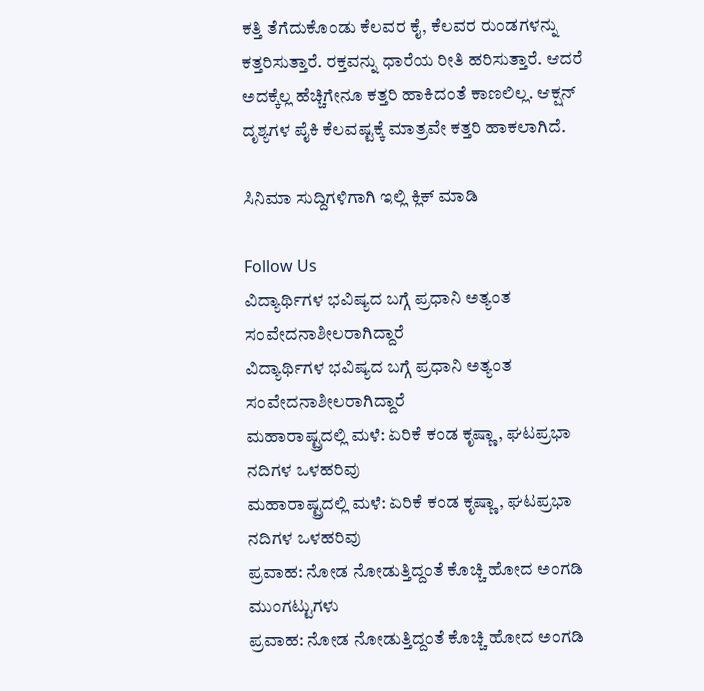ಕತ್ತಿ ತೆಗೆದುಕೊಂಡು ಕೆಲವರ ಕೈ, ಕೆಲವರ ರುಂಡಗಳನ್ನು ಕತ್ತರಿಸುತ್ತಾರೆ. ರಕ್ತವನ್ನು ಧಾರೆಯ ರೀತಿ ಹರಿಸುತ್ತಾರೆ. ಆದರೆ ಅದಕ್ಕೆಲ್ಲ ಹೆಚ್ಚಿಗೇನೂ ಕತ್ತರಿ ಹಾಕಿದಂತೆ ಕಾಣಲಿಲ್ಲ. ಆಕ್ಷನ್ ದೃಶ್ಯಗಳ ಪೈಕಿ ಕೆಲವಷ್ಟಕ್ಕೆ ಮಾತ್ರವೇ ಕತ್ತರಿ ಹಾಕಲಾಗಿದೆ.

ಸಿನಿಮಾ ಸುದ್ದಿಗಳಿಗಾಗಿ ಇಲ್ಲಿ ಕ್ಲಿಕ್ ಮಾಡಿ

Follow Us
ವಿದ್ಯಾರ್ಥಿಗಳ ಭವಿಷ್ಯದ ಬಗ್ಗೆ ಪ್ರಧಾನಿ ಅತ್ಯಂತ ಸಂವೇದನಾಶೀಲರಾಗಿದ್ದಾರೆ
ವಿದ್ಯಾರ್ಥಿಗಳ ಭವಿಷ್ಯದ ಬಗ್ಗೆ ಪ್ರಧಾನಿ ಅತ್ಯಂತ ಸಂವೇದನಾಶೀಲರಾಗಿದ್ದಾರೆ
ಮಹಾರಾಷ್ಟ್ರದಲ್ಲಿ ಮಳೆ: ಏರಿಕೆ ಕಂಡ ಕೃಷ್ಣಾ, ಘಟಪ್ರಭಾ ನದಿಗಳ ಒಳಹರಿವು
ಮಹಾರಾಷ್ಟ್ರದಲ್ಲಿ ಮಳೆ: ಏರಿಕೆ ಕಂಡ ಕೃಷ್ಣಾ, ಘಟಪ್ರಭಾ ನದಿಗಳ ಒಳಹರಿವು
ಪ್ರವಾಹ: ನೋಡ ನೋಡುತ್ತಿದ್ದಂತೆ ಕೊಚ್ಚಿ ಹೋದ ಅಂಗಡಿ ಮುಂಗಟ್ಟುಗಳು
ಪ್ರವಾಹ: ನೋಡ ನೋಡುತ್ತಿದ್ದಂತೆ ಕೊಚ್ಚಿ ಹೋದ ಅಂಗಡಿ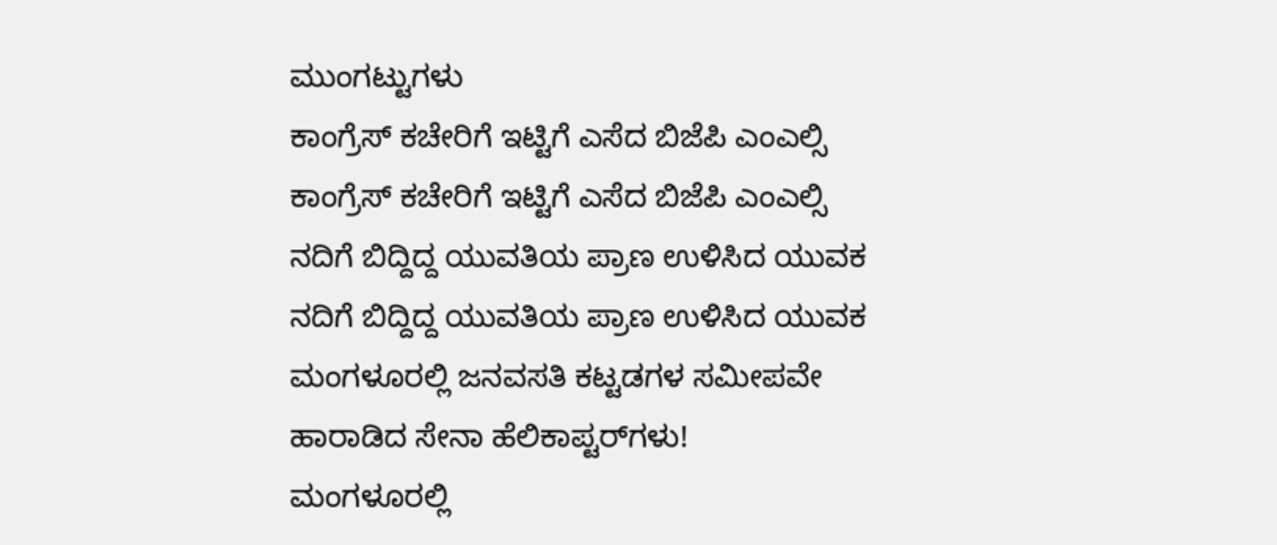ಮುಂಗಟ್ಟುಗಳು
ಕಾಂಗ್ರೆಸ್ ಕಚೇರಿಗೆ ಇಟ್ಟಿಗೆ ಎಸೆದ ಬಿಜೆಪಿ ಎಂಎಲ್ಸಿ
ಕಾಂಗ್ರೆಸ್ ಕಚೇರಿಗೆ ಇಟ್ಟಿಗೆ ಎಸೆದ ಬಿಜೆಪಿ ಎಂಎಲ್ಸಿ
ನದಿಗೆ ಬಿದ್ದಿದ್ದ ಯುವತಿಯ ಪ್ರಾಣ ಉಳಿಸಿದ ಯುವಕ
ನದಿಗೆ ಬಿದ್ದಿದ್ದ ಯುವತಿಯ ಪ್ರಾಣ ಉಳಿಸಿದ ಯುವಕ
ಮಂಗಳೂರಲ್ಲಿ ಜನವಸತಿ ಕಟ್ಟಡಗಳ ಸಮೀಪವೇ ಹಾರಾಡಿದ ಸೇನಾ ಹೆಲಿಕಾಪ್ಟರ್‌ಗಳು!
ಮಂಗಳೂರಲ್ಲಿ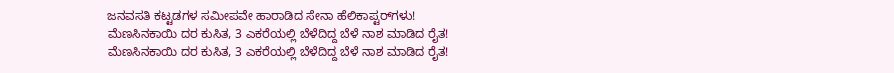ಜನವಸತಿ ಕಟ್ಟಡಗಳ ಸಮೀಪವೇ ಹಾರಾಡಿದ ಸೇನಾ ಹೆಲಿಕಾಪ್ಟರ್‌ಗಳು!
ಮೆಣಸಿನಕಾಯಿ ದರ ಕುಸಿತ, 3 ಎಕರೆಯಲ್ಲಿ ಬೆಳೆದಿದ್ದ ಬೆಳೆ ನಾಶ ಮಾಡಿದ ರೈತ!
ಮೆಣಸಿನಕಾಯಿ ದರ ಕುಸಿತ, 3 ಎಕರೆಯಲ್ಲಿ ಬೆಳೆದಿದ್ದ ಬೆಳೆ ನಾಶ ಮಾಡಿದ ರೈತ!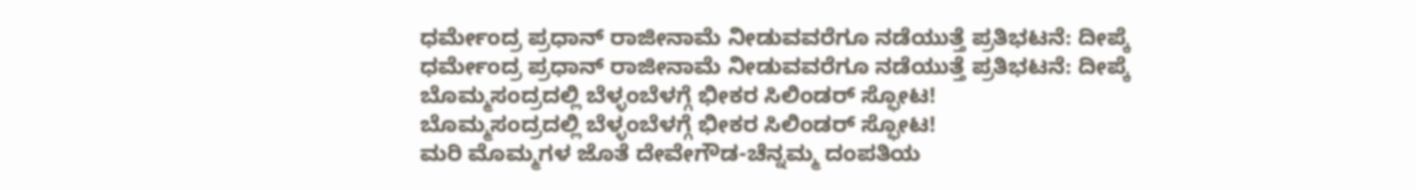ಧರ್ಮೇಂದ್ರ ಪ್ರಧಾನ್ ರಾಜೀನಾಮೆ ನೀಡುವವರೆಗೂ ನಡೆಯುತ್ತೆ ಪ್ರತಿಭಟನೆ: ದೀಪ್ಕೆ
ಧರ್ಮೇಂದ್ರ ಪ್ರಧಾನ್ ರಾಜೀನಾಮೆ ನೀಡುವವರೆಗೂ ನಡೆಯುತ್ತೆ ಪ್ರತಿಭಟನೆ: ದೀಪ್ಕೆ
ಬೊಮ್ಮಸಂದ್ರದಲ್ಲಿ ಬೆಳ್ಳಂಬೆಳಗ್ಗೆ ಭೀಕರ ಸಿಲಿಂಡರ್ ಸ್ಫೋಟ!
ಬೊಮ್ಮಸಂದ್ರದಲ್ಲಿ ಬೆಳ್ಳಂಬೆಳಗ್ಗೆ ಭೀಕರ ಸಿಲಿಂಡರ್ ಸ್ಫೋಟ!
ಮರಿ ಮೊಮ್ಮಗಳ ಜೊತೆ ದೇವೇಗೌಡ-ಚೆನ್ನಮ್ಮ ದಂಪತಿಯ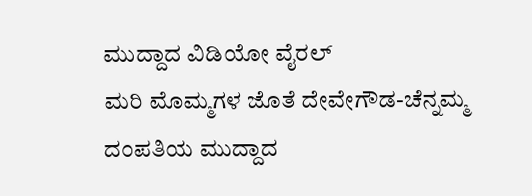ಮುದ್ದಾದ ವಿಡಿಯೋ ವೈರಲ್
ಮರಿ ಮೊಮ್ಮಗಳ ಜೊತೆ ದೇವೇಗೌಡ-ಚೆನ್ನಮ್ಮ ದಂಪತಿಯ ಮುದ್ದಾದ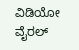ವಿಡಿಯೋ ವೈರಲ್